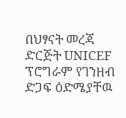በህፃናት መረጃ ድርጅት UNICEF ፕሮግራም የገንዘብ ድጋፍ ዕድሜያቸዉ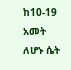ከ10-19 አመት ለሆኑ ሴት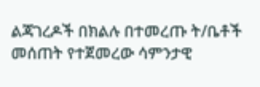ልጃገረዶች በክልሉ በተመረጡ ት/ቤቶች መሰጠት የተጀመረው ሳምንታዊ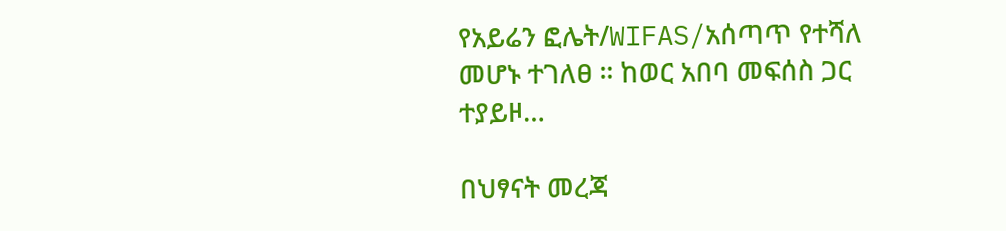የአይሬን ፎሌት/WIFAS/አሰጣጥ የተሻለ መሆኑ ተገለፀ ። ከወር አበባ መፍሰስ ጋር ተያይዞ…

በህፃናት መረጃ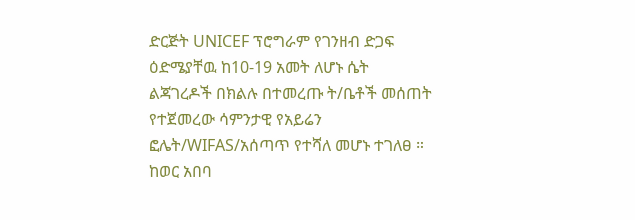ድርጅት UNICEF ፕሮግራም የገንዘብ ድጋፍ ዕድሜያቸዉ ከ10-19 አመት ለሆኑ ሴት ልጃገረዶች በክልሉ በተመረጡ ት/ቤቶች መሰጠት የተጀመረው ሳምንታዊ የአይሬን ፎሌት/WIFAS/አሰጣጥ የተሻለ መሆኑ ተገለፀ ። ከወር አበባ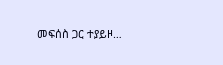መፍሰስ ጋር ተያይዞ…